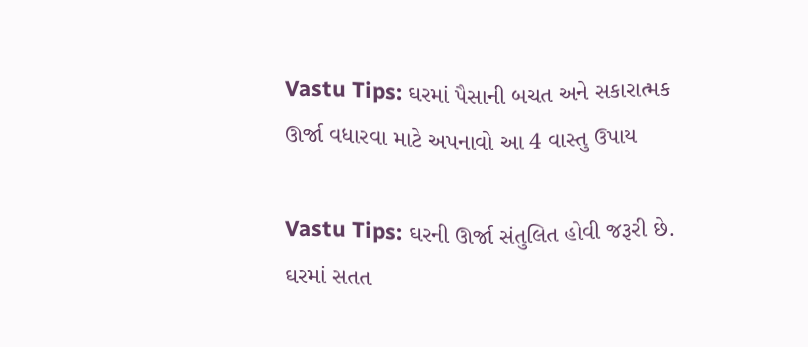Vastu Tips: ઘરમાં પૈસાની બચત અને સકારાત્મક ઊર્જા વધારવા માટે અપનાવો આ 4 વાસ્તુ ઉપાય

Vastu Tips: ઘરની ઊર્જા સંતુલિત હોવી જરૂરી છે. ઘરમાં સતત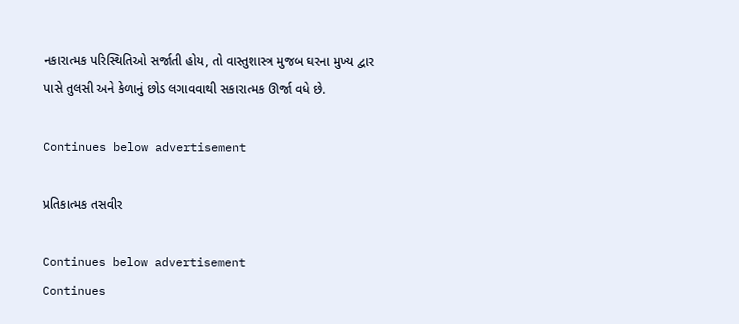નકારાત્મક પરિસ્થિતિઓ સર્જાતી હોય, તો વાસ્તુશાસ્ત્ર મુજબ ઘરના મુખ્ય દ્વાર પાસે તુલસી અને કેળાનું છોડ લગાવવાથી સકારાત્મક ઊર્જા વધે છે.

Continues below advertisement

પ્રતિકાત્મક તસવીર

Continues below advertisement
Continues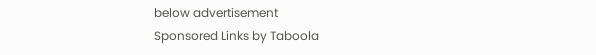below advertisement
Sponsored Links by Taboola